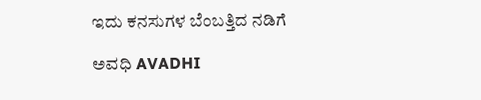ಇದು ಕನಸುಗಳ ಬೆಂಬತ್ತಿದ ನಡಿಗೆ‍

ಅವಧಿ AVADHI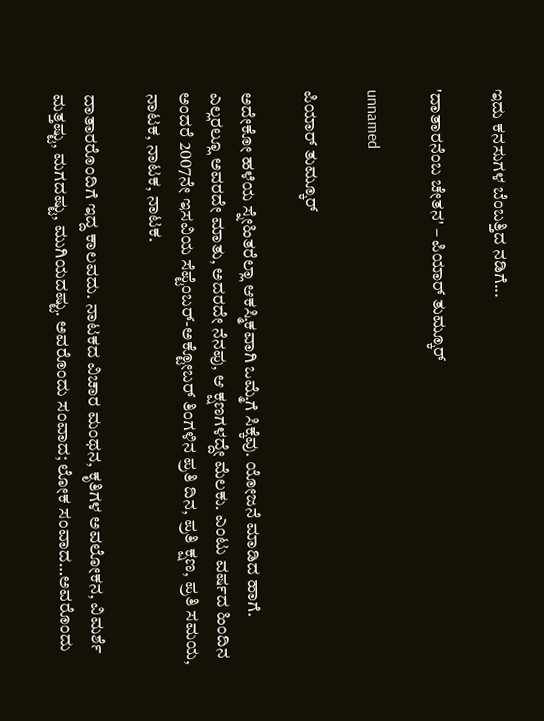ಇದು ಕನಸುಗಳ ಬೆಂಬತ್ತಿದ ನಡಿಗೆ...

'ದಾತಾರನೆಂಬ ಚೇತನ' – ಪಿಯಾರ್ ತುಮ್ಕೂರ್

unnamed

ಪಿಯಾರ್ ತುಮ್ಕೂರ್

ಅದೇಕೋ ಹಳೆಯ ಸ್ನೇಹಿತರೆಲ್ಲಾ ಆಕಸ್ಮಿಕವಾಗಿ ಒಮ್ಮೆಗೆ ಸಿಕ್ಕೆವು. ಯೋಜನೆ ಮಾಡಿದ ಹಾಗೆ. ಎಲ್ಲರಲ್ಲೂ ಅವರದೇ ಮಾತು, ಅದರದೇ ನೆನಪು, ಆ ಕ್ಷಣಗಳದ್ದೇ ಮೆಲಕು. ಎಂಟು ವರ್ಷದ ಹಿಂದಿನ ಅಂದರೆ 2007ನೇ ಇಸವಿಯ ಸೆಪ್ಟೆಂಬರ್-ಅಕ್ಟೋಬರ್ ತಿಂಗಳಿನ ಪ್ರತಿ ದಿನ, ಪ್ರತಿ ಕ್ಷಣ, ಪ್ರತಿ ಸಮಯ, ನಾಟಕ, ನಾಟಕ, ನಾಟಕ.

ದಾತಾರರೊಂದಿಗೆ ಇದ್ದ ಕಾಲವದು. ನಾಟಕದ ವಿಚಾರ ಮಂಥನ, ಕೃತಿಗಳ ಅವಲೋಕನ, ವಿಮರ್ಶೆ ಮತ್ತಷ್ಟು, ಮಗದಷ್ಟು, ಮುಗಿಯದಷ್ಟು. ಅವರೊಂದು ಸಂವಾದ; ಲೋಕ ಸಂವಾದ…ಅವರೊಂದು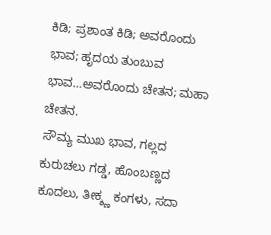ಕಿಡಿ; ಪ್ರಶಾಂತ ಕಿಡಿ; ಅವರೊಂದು ಭಾವ; ಹೃದಯ ತುಂಬುವ ಭಾವ…ಅವರೊಂದು ಚೇತನ; ಮಹಾ ಚೇತನ.
ಸೌಮ್ಯ ಮುಖ ಭಾವ, ಗಲ್ಲದ ಕುರುಚಲು ಗಡ್ಡ, ಹೊಂಬಣ್ಣದ ಕೂದಲು, ತೀಕ್ಶ್ಣ ಕಂಗಳು, ಸದಾ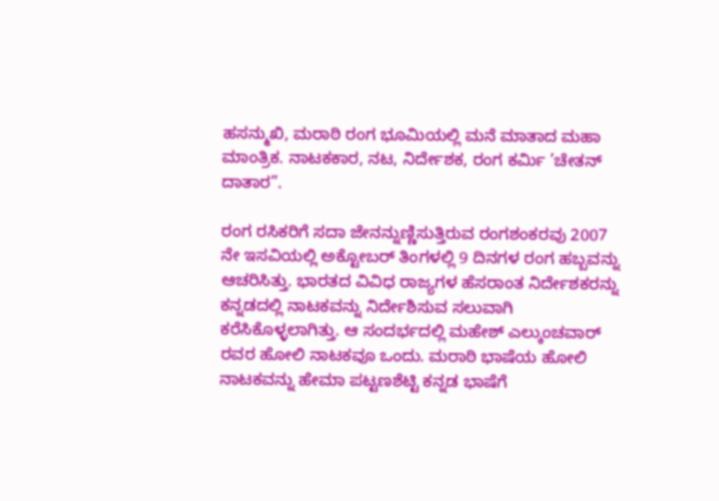ಹಸನ್ಮುಖಿ, ಮರಾಠಿ ರಂಗ ಭೂಮಿಯಲ್ಲಿ ಮನೆ ಮಾತಾದ ಮಹಾ ಮಾಂತ್ರಿಕ. ನಾಟಕಕಾರ, ನಟ, ನಿರ್ದೇಶಕ, ರಂಗ ಕರ್ಮಿ ’ಚೇತನ್ ದಾತಾರ”.

ರಂಗ ರಸಿಕರಿಗೆ ಸದಾ ಜೇನನ್ನುಣ್ಣಿಸುತ್ತಿರುವ ರಂಗಶಂಕರವು 2007 ನೇ ಇಸವಿಯಲ್ಲಿ ಅಕ್ಟೋಬರ್ ತಿಂಗಳಲ್ಲಿ 9 ದಿನಗಳ ರಂಗ ಹಬ್ಬವನ್ನು ಆಚರಿಸಿತ್ತು. ಭಾರತದ ವಿವಿಧ ರಾಜ್ಯಗಳ ಹೆಸರಾಂತ ನಿರ್ದೇಶಕರನ್ನು ಕನ್ನಡದಲ್ಲಿ ನಾಟಕವನ್ನು ನಿರ್ದೇಶಿಸುವ ಸಲುವಾಗಿ ಕರೆಸಿಕೊಳ್ಳಲಾಗಿತ್ತು. ಆ ಸಂದರ್ಭದಲ್ಲಿ ಮಹೇಶ್ ಎಲ್ಕುಂಚವಾರ್ ರವರ ಹೋಲಿ ನಾಟಕವೂ ಒಂದು. ಮರಾಠಿ ಭಾಷೆಯ ಹೋಲಿ ನಾಟಕವನ್ನು ಹೇಮಾ ಪಟ್ಟಣಶೆಟ್ಟಿ ಕನ್ನಡ ಭಾಷೆಗೆ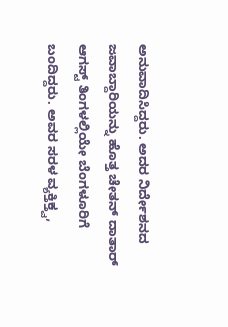ಅನುವಾದಿಸಿದ್ದರು. ಅದರ ನಿರ್ದೇಶನದ ಜವಾಬ್ದಾರಿಯನ್ನು ಹೊತ್ತ ಚೇತನ್ ದಾತಾರ್ ಆಗಸ್ಟ್ ತಿಂಗಳಲ್ಲಿಯೇ ಬೆಂಗಳೂರಿಗೆ ಬಂದಿದ್ದರು. ಅವರ ಸರಳ ವ್ಯಕ್ತಿಕ್ತ್ವ,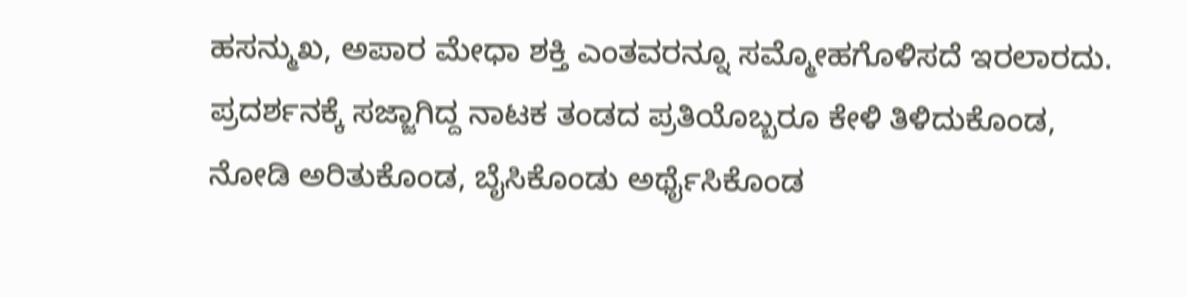ಹಸನ್ಮುಖ, ಅಪಾರ ಮೇಧಾ ಶಕ್ತಿ ಎಂತವರನ್ನೂ ಸಮ್ಮೋಹಗೊಳಿಸದೆ ಇರಲಾರದು. ಪ್ರದರ್ಶನಕ್ಕೆ ಸಜ್ಜಾಗಿದ್ದ ನಾಟಕ ತಂಡದ ಪ್ರತಿಯೊಬ್ಬರೂ ಕೇಳಿ ತಿಳಿದುಕೊಂಡ, ನೋಡಿ ಅರಿತುಕೊಂಡ, ಬೈಸಿಕೊಂಡು ಅರ್ಥೈಸಿಕೊಂಡ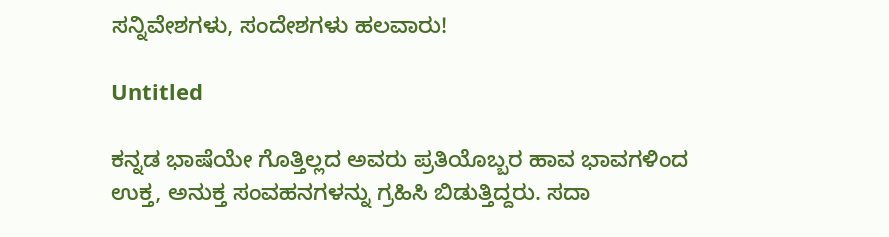ಸನ್ನಿವೇಶಗಳು, ಸಂದೇಶಗಳು ಹಲವಾರು!

Untitled

ಕನ್ನಡ ಭಾಷೆಯೇ ಗೊತ್ತಿಲ್ಲದ ಅವರು ಪ್ರತಿಯೊಬ್ಬರ ಹಾವ ಭಾವಗಳಿಂದ ಉಕ್ತ, ಅನುಕ್ತ ಸಂವಹನಗಳನ್ನು ಗ್ರಹಿಸಿ ಬಿಡುತ್ತಿದ್ದರು. ಸದಾ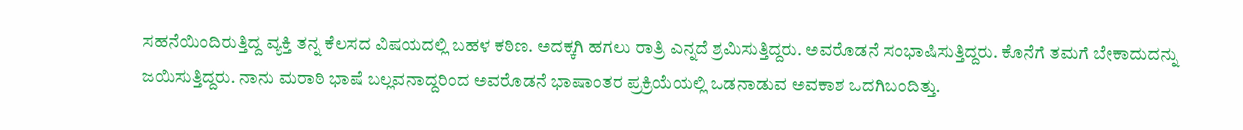ಸಹನೆಯಿಂದಿರುತ್ತಿದ್ದ ವ್ಯಕ್ತಿ ತನ್ನ ಕೆಲಸದ ವಿಷಯದಲ್ಲಿ ಬಹಳ ಕಠಿಣ. ಅದಕ್ಕಗಿ ಹಗಲು ರಾತ್ರಿ ಎನ್ನದೆ ಶ್ರಮಿಸುತ್ತಿದ್ದರು. ಅವರೊಡನೆ ಸಂಭಾಷಿಸುತ್ತಿದ್ದರು. ಕೊನೆಗೆ ತಮಗೆ ಬೇಕಾದುದನ್ನು ಜಯಿಸುತ್ತಿದ್ದರು. ನಾನು ಮರಾಠಿ ಭಾಷೆ ಬಲ್ಲವನಾದ್ದರಿಂದ ಅವರೊಡನೆ ಭಾಷಾಂತರ ಪ್ರಕ್ರಿಯೆಯಲ್ಲಿ ಒಡನಾಡುವ ಅವಕಾಶ ಒದಗಿಬಂದಿತ್ತು.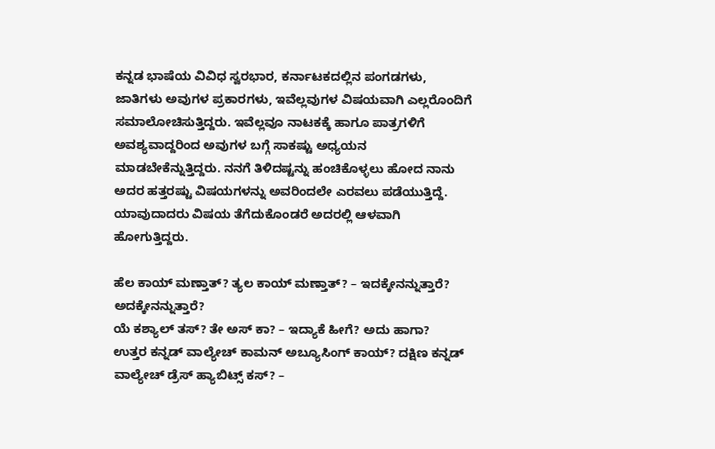ಕನ್ನಡ ಭಾಷೆಯ ವಿವಿಧ ಸ್ವರಭಾರ, ಕರ್ನಾಟಕದಲ್ಲಿನ ಪಂಗಡಗಳು, ಜಾತಿಗಳು ಅವುಗಳ ಪ್ರಕಾರಗಳು, ಇವೆಲ್ಲವುಗಳ ವಿಷಯವಾಗಿ ಎಲ್ಲರೊಂದಿಗೆ ಸಮಾಲೋಚಿಸುತ್ತಿದ್ದರು. ಇವೆಲ್ಲವೂ ನಾಟಕಕ್ಕೆ ಹಾಗೂ ಪಾತ್ರಗಳಿಗೆ ಅವಶ್ಯವಾದ್ದರಿಂದ ಅವುಗಳ ಬಗ್ಗೆ ಸಾಕಷ್ಟು ಅಧ್ಯಯನ ಮಾಡಬೇಕೆನ್ನುತ್ತಿದ್ದರು. ನನಗೆ ತಿಳಿದಷ್ಟನ್ನು ಹಂಚಿಕೊಳ್ಳಲು ಹೋದ ನಾನು ಅದರ ಹತ್ತರಷ್ಟು ವಿಷಯಗಳನ್ನು ಅವರಿಂದಲೇ ಎರವಲು ಪಡೆಯುತ್ತಿದ್ದೆ. ಯಾವುದಾದರು ವಿಷಯ ತೆಗೆದುಕೊಂಡರೆ ಅದರಲ್ಲಿ ಆಳವಾಗಿ ಹೋಗುತ್ತಿದ್ದರು.

ಹೆಲ ಕಾಯ್ ಮಣ್ತಾತ್? ತ್ಯಲ ಕಾಯ್ ಮಣ್ತಾತ್? – ಇದಕ್ಕೇನನ್ನುತ್ತಾರೆ? ಅದಕ್ಕೇನನ್ನುತ್ತಾರೆ?
ಯೆ ಕಶ್ಯಾಲ್ ತಸ್? ತೇ ಅಸ್ ಕಾ? – ಇದ್ಯಾಕೆ ಹೀಗೆ? ಅದು ಹಾಗಾ?
ಉತ್ತರ ಕನ್ನಡ್ ವಾಲ್ಯೇಚ್ ಕಾಮನ್ ಅಬ್ಯೂಸಿಂಗ್ ಕಾಯ್? ದಕ್ಷಿಣ ಕನ್ನಡ್ ವಾಲ್ಯೇಚ್ ಡ್ರೆಸ್ ಹ್ಯಾಬಿಟ್ಸ್ ಕಸ್? –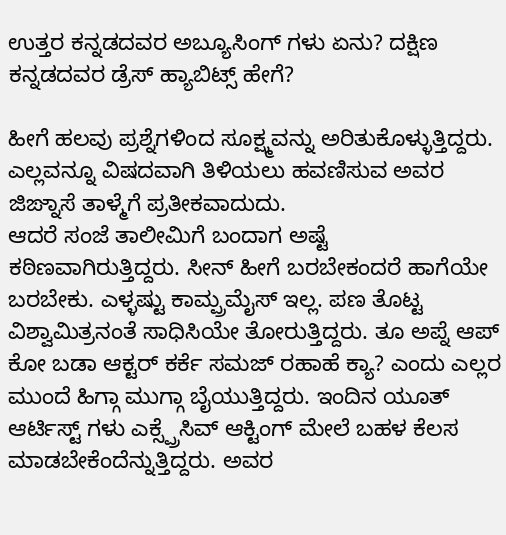ಉತ್ತರ ಕನ್ನಡದವರ ಅಬ್ಯೂಸಿಂಗ್ ಗಳು ಏನು? ದಕ್ಷಿಣ ಕನ್ನಡದವರ ಡ್ರೆಸ್ ಹ್ಯಾಬಿಟ್ಸ್ ಹೇಗೆ?

ಹೀಗೆ ಹಲವು ಪ್ರಶ್ನೆಗಳಿಂದ ಸೂಕ್ಷ್ಮವನ್ನು ಅರಿತುಕೊಳ್ಳುತ್ತಿದ್ದರು. ಎಲ್ಲವನ್ನೂ ವಿಷದವಾಗಿ ತಿಳಿಯಲು ಹವಣಿಸುವ ಅವರ ಜಿಙ್ನಾಸೆ ತಾಳ್ಮೆಗೆ ಪ್ರತೀಕವಾದುದು.
ಆದರೆ ಸಂಜೆ ತಾಲೀಮಿಗೆ ಬಂದಾಗ ಅಷ್ಟೆ ಕಠಿಣವಾಗಿರುತ್ತಿದ್ದರು. ಸೀನ್ ಹೀಗೆ ಬರಬೇಕಂದರೆ ಹಾಗೆಯೇ ಬರಬೇಕು. ಎಳ್ಳಷ್ಟು ಕಾಮ್ಪ್ರಮೈಸ್ ಇಲ್ಲ. ಪಣ ತೊಟ್ಟ ವಿಶ್ವಾಮಿತ್ರನಂತೆ ಸಾಧಿಸಿಯೇ ತೋರುತ್ತಿದ್ದರು. ತೂ ಅಪ್ನೆ ಆಪ್ ಕೋ ಬಡಾ ಆಕ್ಟರ್ ಕರ್ಕೆ ಸಮಜ್ ರಹಾಹೆ ಕ್ಯಾ? ಎಂದು ಎಲ್ಲರ ಮುಂದೆ ಹಿಗ್ಗಾ ಮುಗ್ಗಾ ಬೈಯುತ್ತಿದ್ದರು. ಇಂದಿನ ಯೂತ್ ಆರ್ಟಿಸ್ಟ್ ಗಳು ಎಕ್ಸ್ಪ್ರೆಸಿವ್ ಆಕ್ಟಿಂಗ್ ಮೇಲೆ ಬಹಳ ಕೆಲಸ ಮಾಡಬೇಕೆಂದೆನ್ನುತ್ತಿದ್ದರು. ಅವರ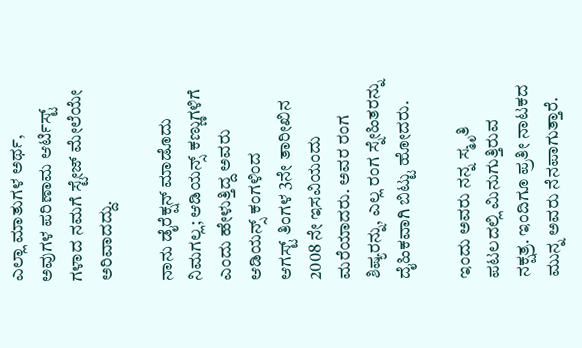ಎಲ್ಲಾ ಮಾತುಗಳ ಅರ್ಥ, ಅವುಗಳ ಪರಿಣಾಮ ಆರ್ಟಿಸ್ಟ್ ಗಳಾದ ನಮಗೆ ಸ್ಟೇಜ್ ಮೇಲೆಯೇ ಅರಿವಾದದ್ದು.

ನಾನು ಡೈರೆಕ್ಷನ್ ಮಾಡೊದು ನಿಮಗಲ್ಲ; ಆಡಿಯನ್ಸ್ ಕಣ್ಣುಗಳಿಗೆ ಎಂದು ಹೇಳುತ್ತಿದ್ದ ಅವರು ಆಡಿಯನ್ಸ್ ಕಂಗಳಿಂದ
ಆಗಸ್ಟ್ ತಿಂಗಳ 3ನೇ ತಾರೀಖಿನ 2008 ನೇ ಇಸವಿಯಂದು ಮರೆಯಾದರು. ಅವರ ರಂಗ ಶಿಷ್ಯರನ್ನು, ಎಲ್ಲ ರಂಗ ಸ್ನೇಹಿತರನ್ನು ದೈಹಿಕವಾಗಿ ಬಿಟ್ಟು ಹೋದರು.

ಇಂದು ಅವರು ನನ್ನ ಸ್ಮೃತಿ ಪಟಲದಲ್ಲಿ ಮಿನುಗುತ್ತಿರುವ ನಕ್ಷತ್ರ. ಇಂದಿಗೂ ಪ್ರತೀ ನಾಟಕದ ಮುನ್ನ ಅವರು ನೆನಪಾಗುತ್ತಾರೆ.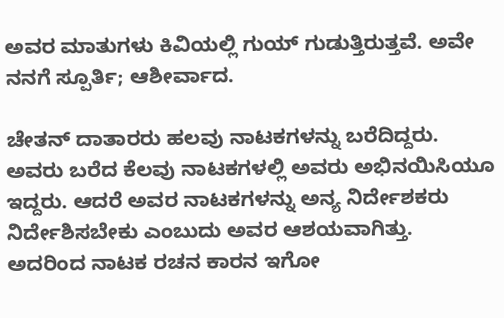ಅವರ ಮಾತುಗಳು ಕಿವಿಯಲ್ಲಿ ಗುಯ್ ಗುಡುತ್ತಿರುತ್ತವೆ. ಅವೇ ನನಗೆ ಸ್ಪೂರ್ತಿ; ಆಶೀರ್ವಾದ.

ಚೇತನ್ ದಾತಾರರು ಹಲವು ನಾಟಕಗಳನ್ನು ಬರೆದಿದ್ದರು. ಅವರು ಬರೆದ ಕೆಲವು ನಾಟಕಗಳಲ್ಲಿ ಅವರು ಅಭಿನಯಿಸಿಯೂ ಇದ್ದರು. ಆದರೆ ಅವರ ನಾಟಕಗಳನ್ನು ಅನ್ಯ ನಿರ್ದೇಶಕರು ನಿರ್ದೇಶಿಸಬೇಕು ಎಂಬುದು ಅವರ ಆಶಯವಾಗಿತ್ತು. ಅದರಿಂದ ನಾಟಕ ರಚನ ಕಾರನ ಇಗೋ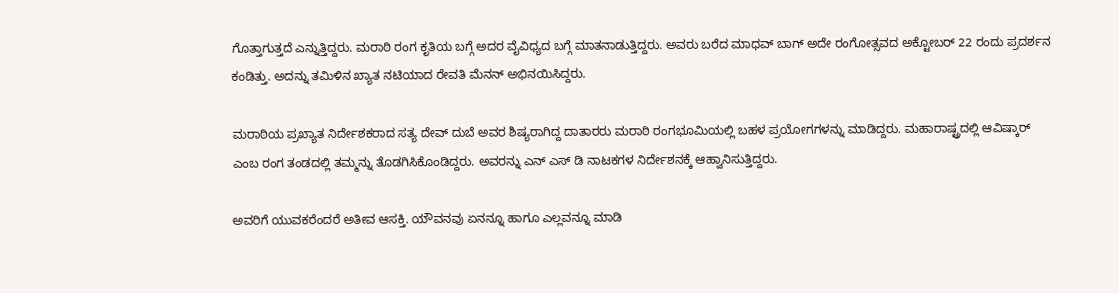ಗೊತ್ತಾಗುತ್ತದೆ ಎನ್ನುತ್ತಿದ್ದರು. ಮರಾಠಿ ರಂಗ ಕೃತಿಯ ಬಗ್ಗೆ ಅದರ ವೈವಿಧ್ಯದ ಬಗ್ಗೆ ಮಾತನಾಡುತ್ತಿದ್ದರು. ಅವರು ಬರೆದ ಮಾಧವ್ ಬಾಗ್ ಅದೇ ರಂಗೋತ್ಸವದ ಅಕ್ಟೋಬರ್ 22 ರಂದು ಪ್ರದರ್ಶನ ಕಂಡಿತ್ತು. ಅದನ್ನು ತಮಿಳಿನ ಖ್ಯಾತ ನಟಿಯಾದ ರೇವತಿ ಮೆನನ್ ಅಭಿನಯಿಸಿದ್ದರು.

ಮರಾಠಿಯ ಪ್ರಖ್ಯಾತ ನಿರ್ದೇಶಕರಾದ ಸತ್ಯ ದೇವ್ ದುಬೆ ಅವರ ಶಿಷ್ಯರಾಗಿದ್ದ ದಾತಾರರು ಮರಾಠಿ ರಂಗಭೂಮಿಯಲ್ಲಿ ಬಹಳ ಪ್ರಯೋಗಗಳನ್ನು ಮಾಡಿದ್ದರು. ಮಹಾರಾಷ್ಟ್ರದಲ್ಲಿ ಆವಿಷ್ಕಾರ್ ಎಂಬ ರಂಗ ತಂಡದಲ್ಲಿ ತಮ್ಮನ್ನು ತೊಡಗಿಸಿಕೊಂಡಿದ್ದರು. ಅವರನ್ನು ಎನ್ ಎಸ್ ಡಿ ನಾಟಕಗಳ ನಿರ್ದೇಶನಕ್ಕೆ ಆಹ್ವಾನಿಸುತ್ತಿದ್ದರು.

ಅವರಿಗೆ ಯುವಕರೆಂದರೆ ಅತೀವ ಆಸಕ್ತಿ. ಯೌವನವು ಏನನ್ನೂ ಹಾಗೂ ಎಲ್ಲವನ್ನೂ ಮಾಡಿ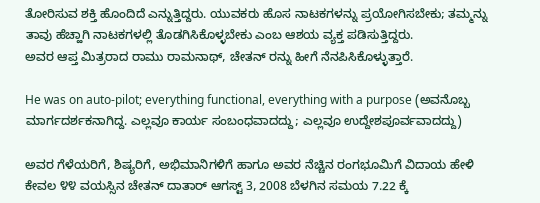ತೋರಿಸುವ ಶಕ್ತಿ ಹೊಂದಿದೆ ಎನ್ನುತ್ತಿದ್ದರು. ಯುವಕರು ಹೊಸ ನಾಟಕಗಳನ್ನು ಪ್ರಯೋಗಿಸಬೇಕು; ತಮ್ಮನ್ನು ತಾವು ಹೆಚ್ಹಾಗಿ ನಾಟಕಗಳಲ್ಲಿ ತೊಡಗಿಸಿಕೊಳ್ಳಬೇಕು ಎಂಬ ಆಶಯ ವ್ಯಕ್ತ ಪಡಿಸುತ್ತಿದ್ದರು.
ಅವರ ಆಪ್ತ ಮಿತ್ರರಾದ ರಾಮು ರಾಮನಾಥ್, ಚೇತನ್ ರನ್ನು ಹೀಗೆ ನೆನಪಿಸಿಕೊಳ್ಳುತ್ತಾರೆ.

He was on auto-pilot; everything functional, everything with a purpose (ಅವನೊಬ್ಬ ಮಾರ್ಗದರ್ಶಕನಾಗಿದ್ದ. ಎಲ್ಲವೂ ಕಾರ್ಯ ಸಂಬಂಧವಾದದ್ದು; ಎಲ್ಲವೂ ಉದ್ದೇಶಪೂರ್ವವಾದದ್ದು)

ಅವರ ಗೆಳೆಯರಿಗೆ, ಶಿಷ್ಯರಿಗೆ, ಅಭಿಮಾನಿಗಳಿಗೆ ಹಾಗೂ ಅವರ ನೆಚ್ಚಿನ ರಂಗಭೂಮಿಗೆ ವಿದಾಯ ಹೇಳಿ ಕೇವಲ ೪೪ ವಯಸ್ಸಿನ ಚೇತನ್ ದಾತಾರ್ ಆಗಸ್ಟ್ 3, 2008 ಬೆಳಗಿನ ಸಮಯ 7.22 ಕ್ಕೆ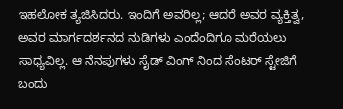ಇಹಲೋಕ ತ್ಯಜಿಸಿದರು. ಇಂದಿಗೆ ಅವರಿಲ್ಲ; ಆದರೆ ಅವರ ವ್ಯಕ್ತಿತ್ವ, ಅವರ ಮಾರ್ಗದರ್ಶನದ ನುಡಿಗಳು ಎಂದೆಂದಿಗೂ ಮರೆಯಲು ಸಾಧ್ಯವಿಲ್ಲ. ಆ ನೆನಪುಗಳು ಸೈಡ್ ವಿಂಗ್ ನಿಂದ ಸೆಂಟರ್ ಸ್ಟೇಜಿಗೆ ಬಂದು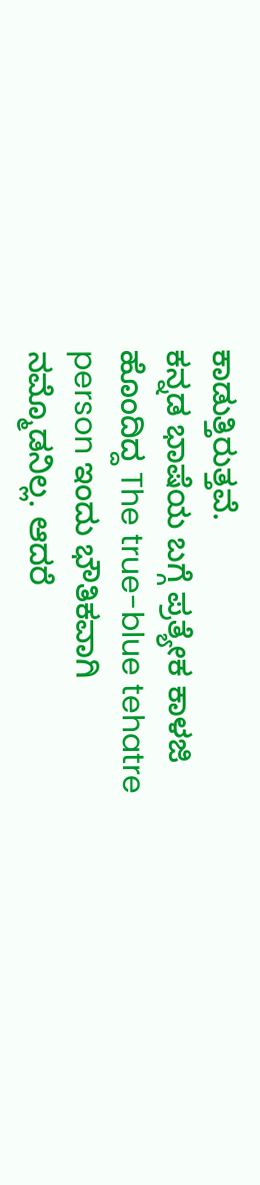ಕಾಡುತ್ತಿರುತ್ತವೆ.
ಕನ್ನಡ ಭಾಷೆಯ ಬಗ್ಗೆ ಪ್ರತ್ಯೇಕ ಕಾಳಜಿ ಹೊಂದಿದ್ದ The true-blue tehatre person ಇಂದು ಭೌತಿಕವಾಗಿ ನಮ್ಮೊಡನಿಲ್ಲ. ಆದರೆ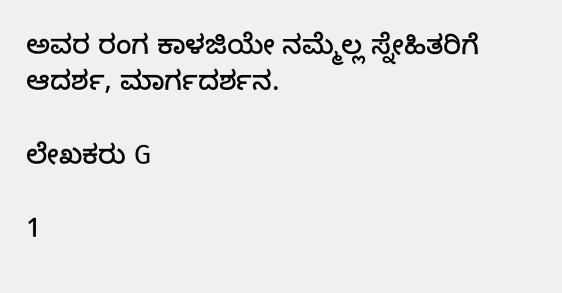ಅವರ ರಂಗ ಕಾಳಜಿಯೇ ನಮ್ಮೆಲ್ಲ ಸ್ನೇಹಿತರಿಗೆ ಆದರ್ಶ, ಮಾರ್ಗದರ್ಶನ.

ಲೇಖಕರು G

1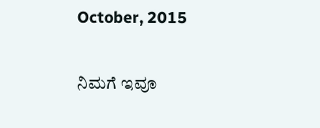October, 2015

ನಿಮಗೆ ಇವೂ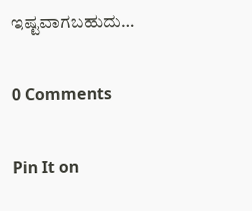ಇಷ್ಟವಾಗಬಹುದು…

0 Comments

Pin It on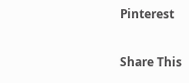Pinterest

Share This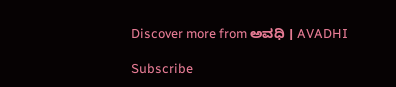Discover more from ಅವಧಿ । AVADHI

Subscribe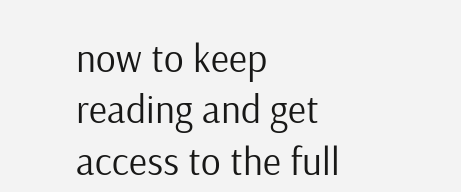now to keep reading and get access to the full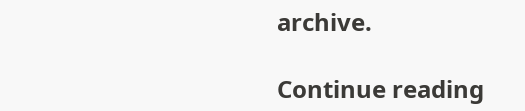archive.

Continue reading